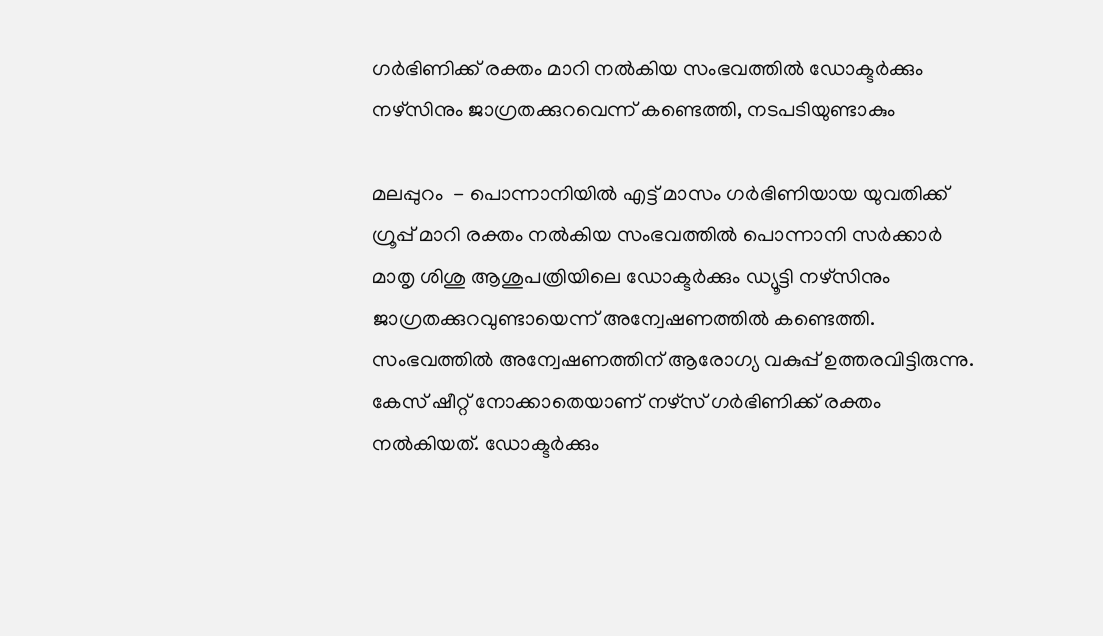ഗര്‍ഭിണിക്ക് രക്തം മാറി നല്‍കിയ സംഭവത്തില്‍ ഡോക്ടര്‍ക്കും നഴ്‌സിനും ജാഗ്രതക്കുറവെന്ന് കണ്ടെത്തി, നടപടിയുണ്ടാകും

മലപ്പുറം  - പൊന്നാനിയില്‍ എട്ട് മാസം ഗര്‍ഭിണിയായ യുവതിക്ക് ഗ്രൂപ്പ് മാറി രക്തം നല്‍കിയ സംഭവത്തില്‍ പൊന്നാനി സര്‍ക്കാര്‍ മാതൃ ശിശു ആശുപത്രിയിലെ ഡോക്ടര്‍ക്കും ഡ്യൂട്ടി നഴ്‌സിനും ജാഗ്രതക്കുറവുണ്ടായെന്ന് അന്വേഷണത്തില്‍ കണ്ടെത്തി. സംഭവത്തില്‍ അന്വേഷണത്തിന് ആരോഗ്യ വകുപ്പ് ഉത്തരവിട്ടിരുന്നു. കേസ് ഷീറ്റ് നോക്കാതെയാണ് നഴ്‌സ് ഗര്‍ഭിണിക്ക് രക്തം നല്‍കിയത്. ഡോക്ടര്‍ക്കും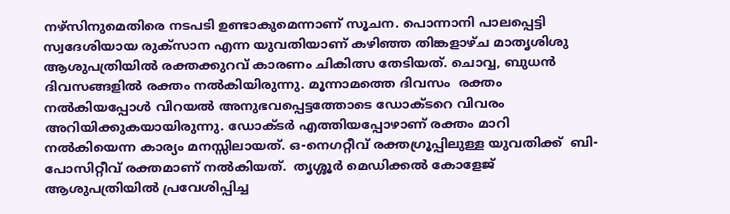നഴ്‌സിനുമെതിരെ നടപടി ഉണ്ടാകുമെന്നാണ് സൂചന. പൊന്നാനി പാലപ്പെട്ടി സ്വദേശിയായ രുക്‌സാന എന്ന യുവതിയാണ് കഴിഞ്ഞ തിങ്കളാഴ്ച മാതൃശിശു ആശുപത്രിയില്‍ രക്തക്കുറവ് കാരണം ചികിത്സ തേടിയത്. ചൊവ്വ, ബുധന്‍ ദിവസങ്ങളില്‍ രക്തം നല്‍കിയിരുന്നു. മൂന്നാമത്തെ ദിവസം  രക്തം നല്‍കിയപ്പോള്‍ വിറയല്‍ അനുഭവപ്പെട്ടത്തോടെ ഡോക്ടറെ വിവരം അറിയിക്കുകയായിരുന്നു. ഡോക്ടര്‍ എത്തിയപ്പോഴാണ് രക്തം മാറി നല്‍കിയെന്ന കാര്യം മനസ്സിലായത്. ഒ-നെഗറ്റീവ് രക്തഗ്രൂപ്പിലുള്ള യുവതിക്ക്  ബി-പോസിറ്റീവ് രക്തമാണ് നല്‍കിയത്.  തൃശ്ശൂര്‍ മെഡിക്കല്‍ കോളേജ് ആശുപത്രിയില്‍ പ്രവേശിപ്പിച്ച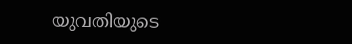യുവതിയുടെ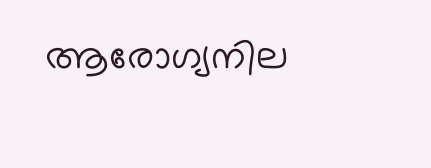ആരോഗ്യനില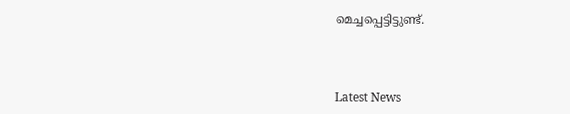മെച്ചപ്പെട്ടിട്ടുണ്ട്.



Latest News